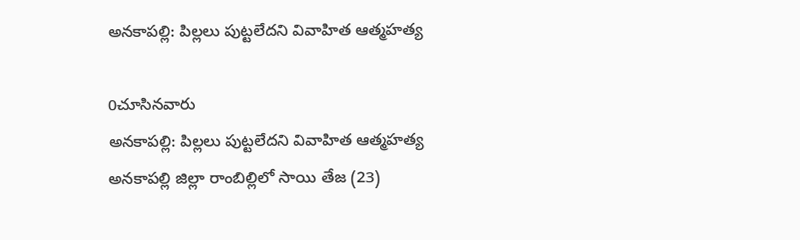అనకాపల్లి: పిల్లలు పుట్టలేదని వివాహిత ఆత్మహత్య

0చూసినవారు
అనకాపల్లి: పిల్లలు పుట్టలేదని వివాహిత ఆత్మహత్య
అనకాపల్లి జిల్లా రాంబిల్లిలో సాయి తేజ (23)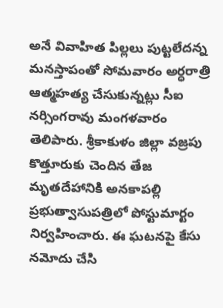అనే వివాహిత పిల్లలు పుట్టలేదన్న మనస్తాపంతో సోమవారం అర్ధరాత్రి ఆత్మహత్య చేసుకున్నట్లు సీఐ నర్సింగరావు మంగళవారం తెలిపారు. శ్రీకాకుళం జిల్లా వజ్రపు కొత్తూరుకు చెందిన తేజ మృతదేహానికి అనకాపల్లి ప్రభుత్వాసుపత్రిలో పోస్టుమార్టం నిర్వహించారు. ఈ ఘటనపై కేసు నమోదు చేసి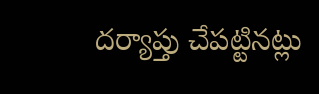దర్యాప్తు చేపట్టినట్లు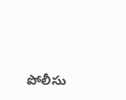పోలీసు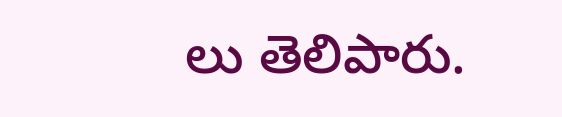లు తెలిపారు.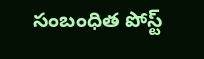సంబంధిత పోస్ట్